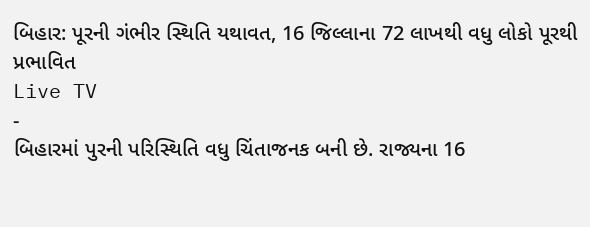બિહાર: પૂરની ગંભીર સ્થિતિ યથાવત, 16 જિલ્લાના 72 લાખથી વધુ લોકો પૂરથી પ્રભાવિત
Live TV
-
બિહારમાં પુરની પરિસ્થિતિ વધુ ચિંતાજનક બની છે. રાજ્યના 16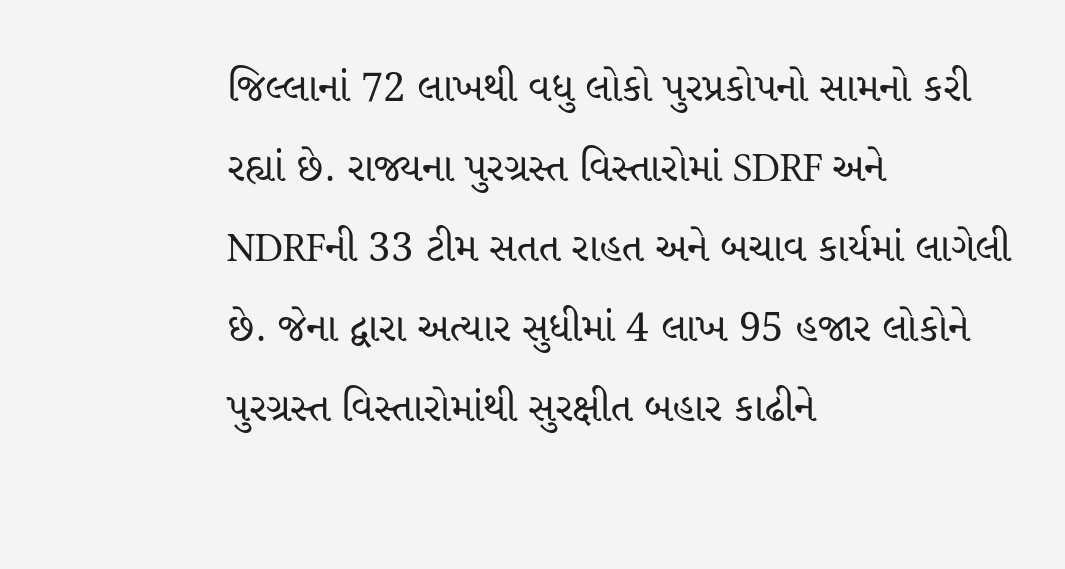જિલ્લાનાં 72 લાખથી વધુ લોકો પુરપ્રકોપનો સામનો કરી રહ્યાં છે. રાજ્યના પુરગ્રસ્ત વિસ્તારોમાં SDRF અને NDRFની 33 ટીમ સતત રાહત અને બચાવ કાર્યમાં લાગેલી છે. જેના દ્વારા અત્યાર સુધીમાં 4 લાખ 95 હજાર લોકોને પુરગ્રસ્ત વિસ્તારોમાંથી સુરક્ષીત બહાર કાઢીને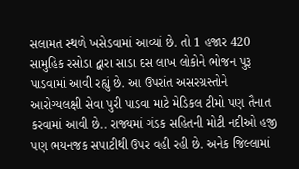સલામત સ્થળે ખસેડવામાં આવ્યાં છે. તો 1 હજાર 420 સામુહિક રસોડા દ્વારા સાડા દસ લાખ લોકોને ભોજન પુરૂ પાડવામાં આવી રહ્યું છે. આ ઉપરાંત અસરગ્રસ્તોને આરોગ્યલક્ષી સેવા પુરી પાડવા માટે મેડિકલ ટીમો પણ તૈનાત કરવામાં આવી છે.. રાજ્યમાં ગંડક સહિતની મોટી નદીઓ હજી પણ ભયનજક સપાટીથી ઉપર વહી રહી છે. અનેક જિલ્લામાં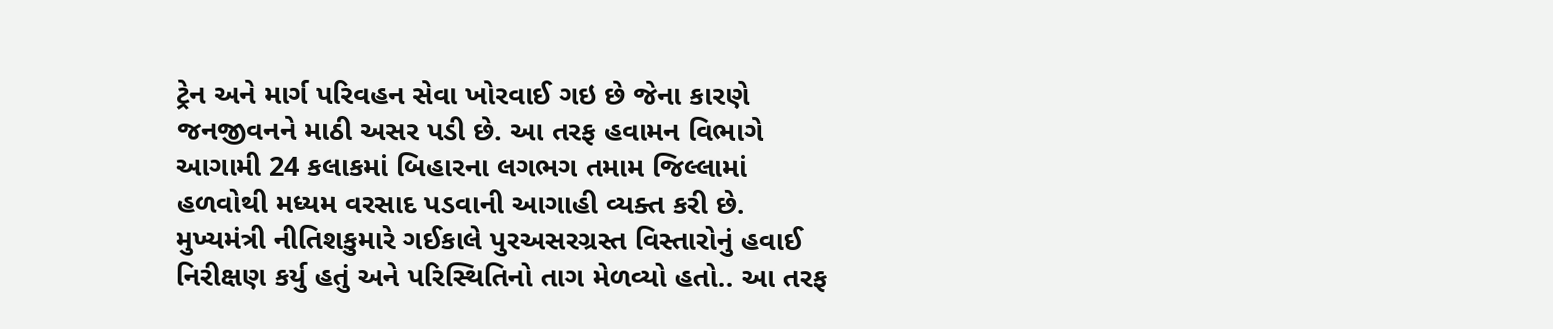ટ્રેન અને માર્ગ પરિવહન સેવા ખોરવાઈ ગઇ છે જેના કારણે જનજીવનને માઠી અસર પડી છે. આ તરફ હવામન વિભાગે આગામી 24 કલાકમાં બિહારના લગભગ તમામ જિલ્લામાં હળવોથી મધ્યમ વરસાદ પડવાની આગાહી વ્યક્ત કરી છે. મુખ્યમંત્રી નીતિશકુમારે ગઈકાલે પુરઅસરગ્રસ્ત વિસ્તારોનું હવાઈ નિરીક્ષણ કર્યુ હતું અને પરિસ્થિતિનો તાગ મેળવ્યો હતો.. આ તરફ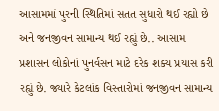આસામમાં પુરની સ્થિતિમાં સતત સુધારો થઈ રહ્યો છે અને જનજીવન સામાન્ય થઈ રહ્યું છે.. આસામ પ્રશાસન લોકોનાં પુનર્વસન માટે દરેક શક્ય પ્રયાસ કરી રહ્યું છે. જ્યારે કેટલાંક વિસ્તારોમાં જનજીવન સામાન્ય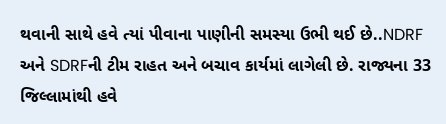થવાની સાથે હવે ત્યાં પીવાના પાણીની સમસ્યા ઉભી થઈ છે..NDRF અને SDRFની ટીમ રાહત અને બચાવ કાર્યમાં લાગેલી છે. રાજ્યના 33 જિલ્લામાંથી હવે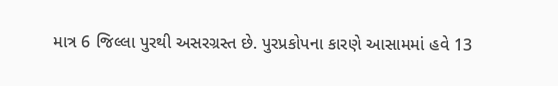માત્ર 6 જિલ્લા પુરથી અસરગ્રસ્ત છે. પુરપ્રકોપના કારણે આસામમાં હવે 13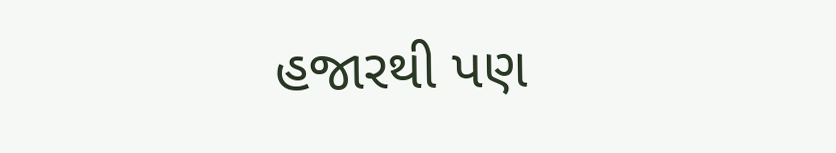હજારથી પણ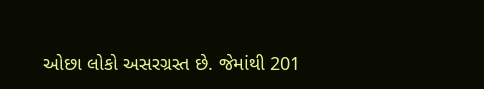ઓછા લોકો અસરગ્રસ્ત છે. જેમાંથી 201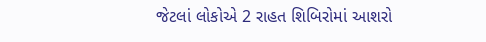જેટલાં લોકોએ 2 રાહત શિબિરોમાં આશરો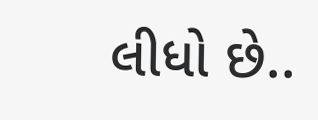લીધો છે..